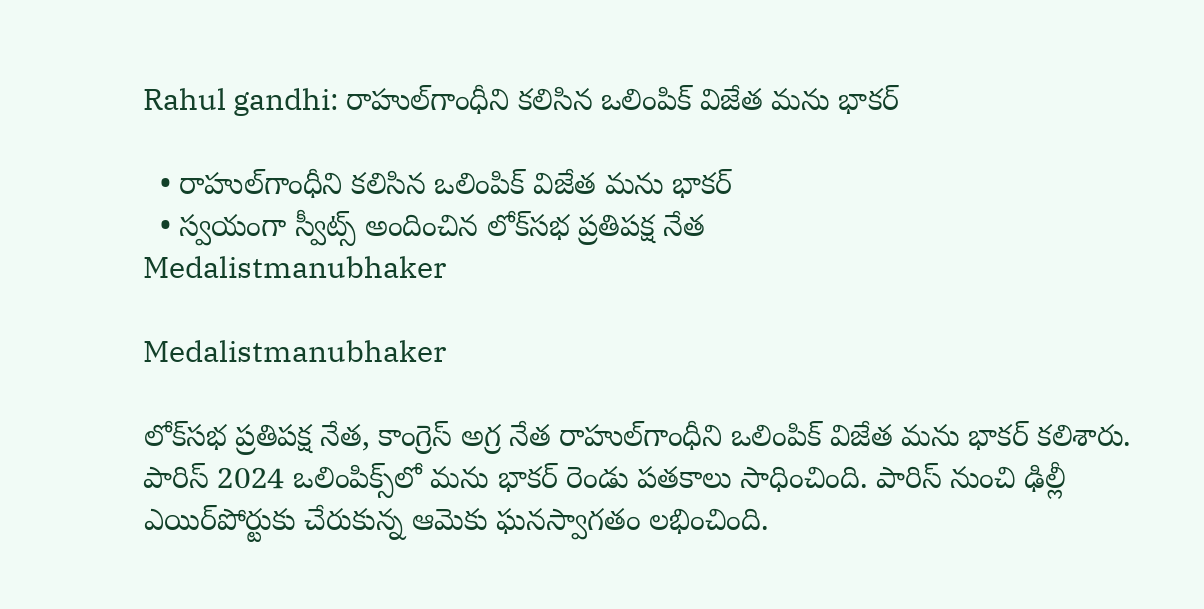Rahul gandhi: రాహుల్‌గాంధీని కలిసిన ఒలింపిక్ విజేత మను భాకర్

  • రాహుల్‌గాంధీని కలిసిన ఒలింపిక్ విజేత మను భాకర్
  • స్వయంగా స్వీట్స్ అందించిన లోక్‌సభ ప్రతిపక్ష నేత
Medalistmanubhaker

Medalistmanubhaker

లోక్‌సభ ప్రతిపక్ష నేత, కాంగ్రెస్ అగ్ర నేత రాహుల్‌గాంధీని ఒలింపిక్ విజేత మను భాకర్ కలిశారు. పారిస్ 2024 ఒలింపిక్స్‌లో మను భాకర్ రెండు పతకాలు సాధించింది. పారిస్ నుంచి ఢిల్లీ ఎయిర్‌పోర్టుకు చేరుకున్న ఆమెకు ఘనస్వాగతం లభించింది.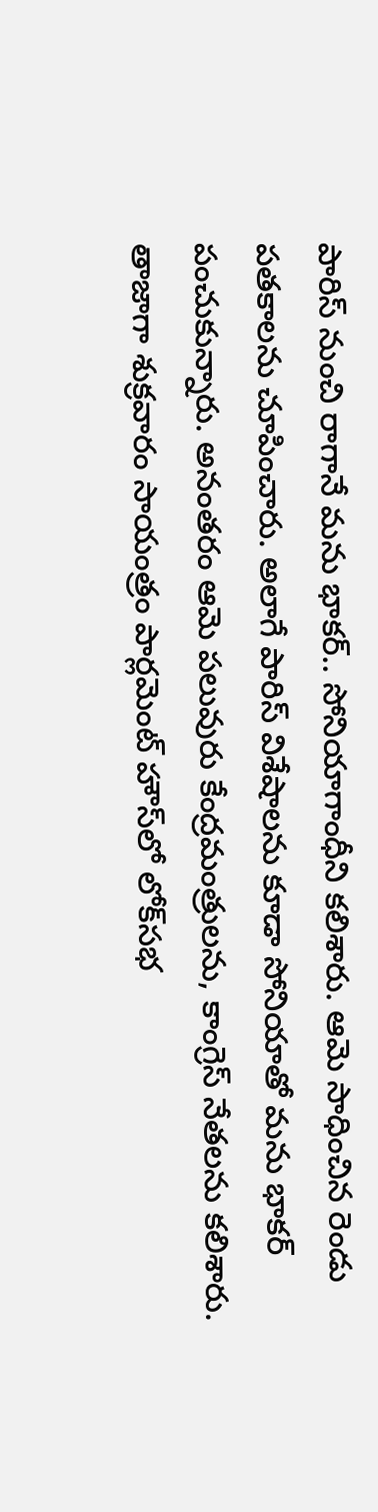పారిస్ నుంచి రాగానే మను భాకర్.. సోనియాగాంధీని కలిశారు. ఆమె సాధించిన రెండు పతకాలను చూపించారు. అలాగే పారిస్ విశేషాలను కూడా సోనియాతో మను భాకర్ పంచుకున్నారు. అనంతరం ఆమె పలువురు కేంద్రమంత్రులను, కాంగ్రెస్ నేతలను కలిశారు. తాజాగా శుక్రవారం సాయంత్రం పార్లమెంట్‌ హౌస్‌లో లోక్‌సభ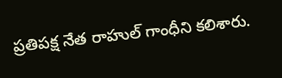ప్రతిపక్ష నేత రాహుల్‌ గాంధీని కలిశారు.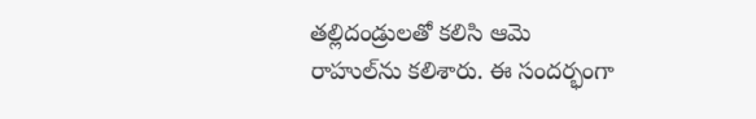తల్లిదండ్రులతో కలిసి ఆమె రాహుల్‌ను కలిశారు. ఈ సందర్భంగా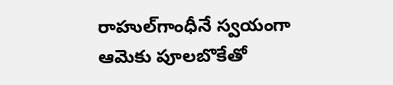రాహుల్‌గాంధీనే స్వయంగా ఆమెకు పూలబొకేతో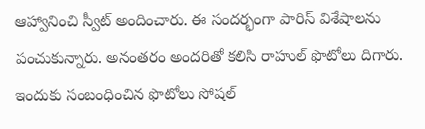ఆహ్వానించి స్వీట్ అందించారు. ఈ సందర్భంగా పారిస్ విశేషాలను పంచుకున్నారు. అనంతరం అందరితో కలిసి రాహుల్ ఫొటోలు దిగారు. ఇందుకు సంబంధించిన ఫొటోలు సోషల్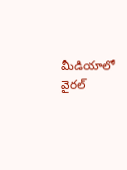మీడియాలో వైరల్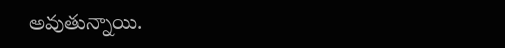అవుతున్నాయి.